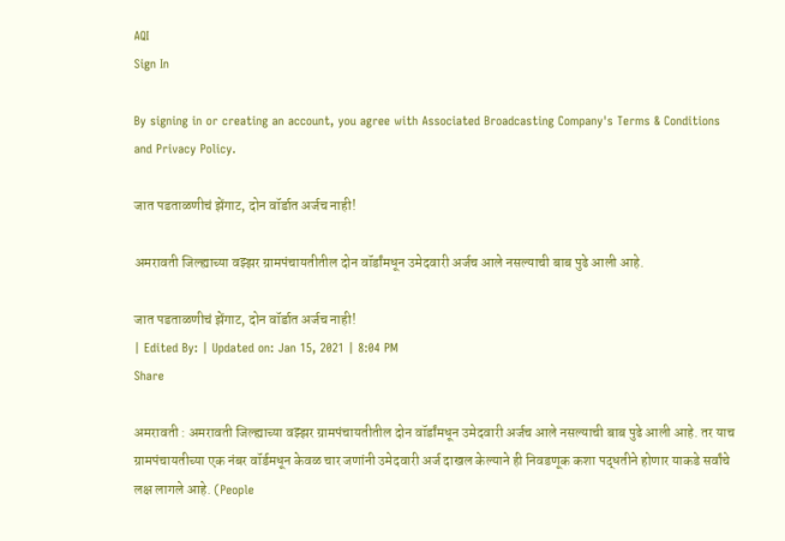AQI
Sign In

By signing in or creating an account, you agree with Associated Broadcasting Company's Terms & Conditions and Privacy Policy.

जात पडताळणीचं झेंगाट, दोन वॉर्डात अर्जच नाही!

अमरावती जिल्ह्याच्या वझ्झर ग्रामपंचायतीतील दोन वॉर्डांमधून उमेदवारी अर्जच आले नसल्याची बाब पुढे आली आहे.

जात पडताळणीचं झेंगाट, दोन वॉर्डात अर्जच नाही!
| Edited By: | Updated on: Jan 15, 2021 | 8:04 PM
Share

अमरावती : अमरावती जिल्ह्याच्या वझ्झर ग्रामपंचायतीतील दोन वॉर्डांमधून उमेदवारी अर्जच आले नसल्याची बाब पुढे आली आहे. तर याच ग्रामपंचायतीच्या एक नंबर वॉर्डमधून केवळ चार जणांनी उमेदवारी अर्ज दाखल केल्याने ही निवडणूक कशा पद्धतीने होणार याकडे सर्वांचे लक्ष लागले आहे. (People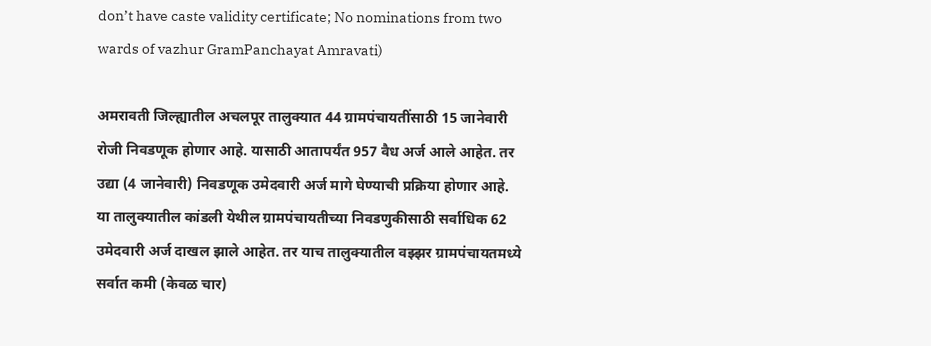don’t have caste validity certificate; No nominations from two wards of vazhur GramPanchayat Amravati)

अमरावती जिल्ह्यातील अचलपूर तालुक्यात 44 ग्रामपंचायतींसाठी 15 जानेवारी रोजी निवडणूक होणार आहे. यासाठी आतापर्यंत 957 वैध अर्ज आले आहेत. तर उद्या (4 जानेवारी) निवडणूक उमेदवारी अर्ज मागे घेण्याची प्रक्रिया होणार आहे. या तालुक्यातील कांडली येथील ग्रामपंचायतीच्या निवडणुकीसाठी सर्वाधिक 62 उमेदवारी अर्ज दाखल झाले आहेत. तर याच तालुक्यातील वझ्झर ग्रामपंचायतमध्ये सर्वात कमी (केवळ चार)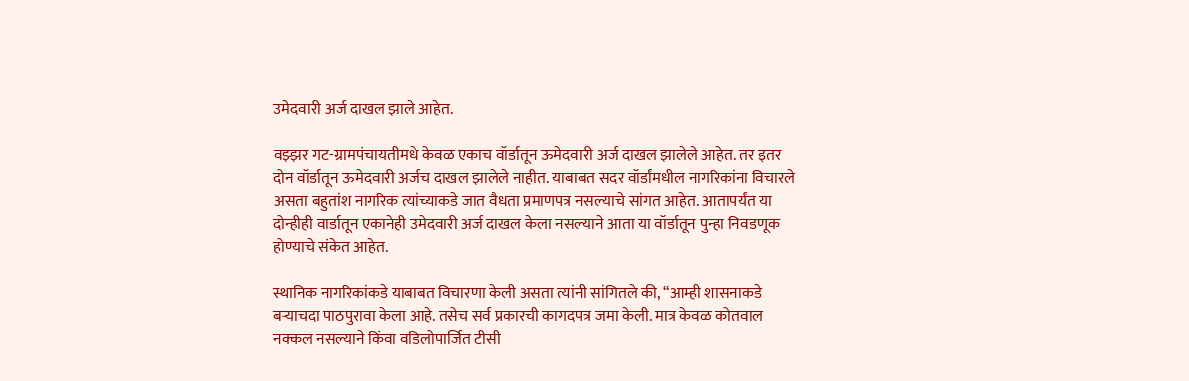उमेदवारी अर्ज दाखल झाले आहेत.

वझ्झर गट-ग्रामपंचायतीमधे केवळ एकाच वॉर्डातून ऊमेदवारी अर्ज दाखल झालेले आहेत. तर इतर दोन वॉर्डातून ऊमेदवारी अर्जच दाखल झालेले नाहीत. याबाबत सदर वॉर्डांमधील नागरिकांना विचारले असता बहुतांश नागरिक त्यांच्याकडे जात वैधता प्रमाणपत्र नसल्याचे सांगत आहेत. आतापर्यंत या दोन्हीही वार्डातून एकानेही उमेदवारी अर्ज दाखल केला नसल्याने आता या वॉर्डातून पुन्हा निवडणूक होण्याचे संकेत आहेत.

स्थानिक नागरिकांकडे याबाबत विचारणा केली असता त्यांनी सांगितले की, “आम्ही शासनाकडे बऱ्याचदा पाठपुरावा केला आहे. तसेच सर्व प्रकारची कागदपत्र जमा केली. मात्र केवळ कोतवाल नक्कल नसल्याने किंवा वडिलोपार्जित टीसी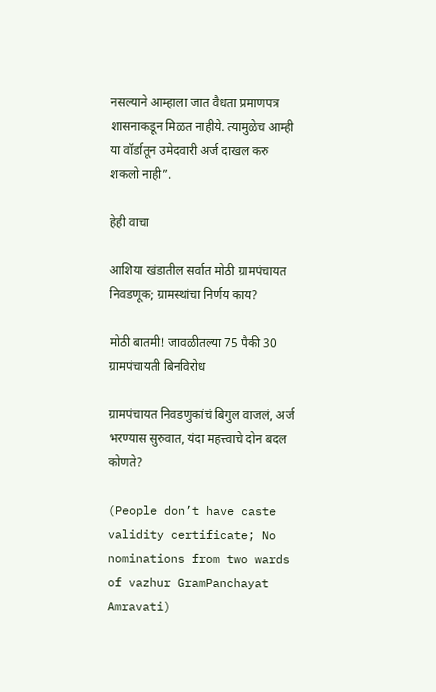नसल्याने आम्हाला जात वैधता प्रमाणपत्र शासनाकडून मिळत नाहीये. त्यामुळेच आम्ही या वॉर्डातून उमेदवारी अर्ज दाखल करु शकलो नाही”.

हेही वाचा

आशिया खंडातील सर्वात मोठी ग्रामपंचायत निवडणूक; ग्रामस्थांचा निर्णय काय?

मोठी बातमी! जावळीतल्या 75 पैकी 30 ग्रामपंचायती बिनविरोध

ग्रामपंचायत निवडणुकांचं बिगुल वाजलं, अर्ज भरण्यास सुरुवात, यंदा महत्त्वाचे दोन बदल कोणते?

(People don’t have caste validity certificate; No nominations from two wards of vazhur GramPanchayat Amravati)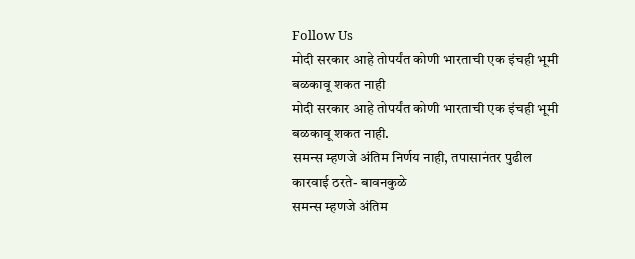Follow Us
मोदी सरकार आहे तोपर्यंत कोणी भारताची एक इंचही भूमी बळकावू शकत नाही
मोदी सरकार आहे तोपर्यंत कोणी भारताची एक इंचही भूमी बळकावू शकत नाही.
समन्स म्हणजे अंतिम निर्णय नाही, तपासानंतर पुढील कारवाई ठरते- बावनकुळे
समन्स म्हणजे अंतिम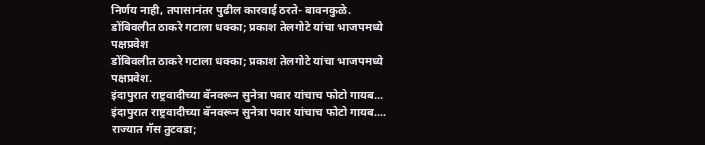निर्णय नाही, तपासानंतर पुढील कारवाई ठरते- बावनकुळे.
डोंबिवलीत ठाकरे गटाला धक्का; प्रकाश तेलगोटे यांचा भाजपमध्ये पक्षप्रवेश
डोंबिवलीत ठाकरे गटाला धक्का; प्रकाश तेलगोटे यांचा भाजपमध्ये पक्षप्रवेश.
इंदापुरात राष्ट्रवादीच्या बॅनवरून सुनेत्रा पवार यांचाच फोटो गायब...
इंदापुरात राष्ट्रवादीच्या बॅनवरून सुनेत्रा पवार यांचाच फोटो गायब....
राज्यात गॅस तुटवडा;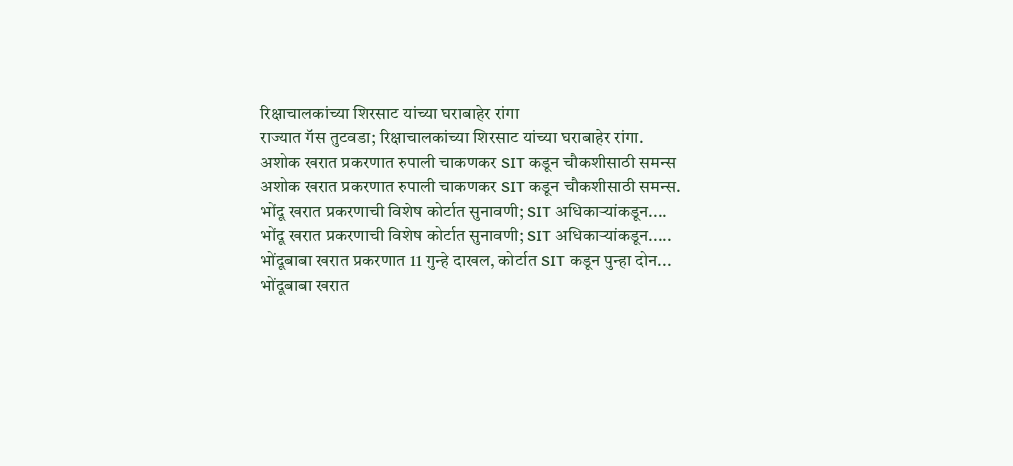रिक्षाचालकांच्या शिरसाट यांच्या घराबाहेर रांगा
राज्यात गॅस तुटवडा; रिक्षाचालकांच्या शिरसाट यांच्या घराबाहेर रांगा.
अशोक खरात प्रकरणात रुपाली चाकणकर SIT कडून चौकशीसाठी समन्स
अशोक खरात प्रकरणात रुपाली चाकणकर SIT कडून चौकशीसाठी समन्स.
भोंदू खरात प्रकरणाची विशेष कोर्टात सुनावणी; SIT अधिकाऱ्यांकडून....
भोंदू खरात प्रकरणाची विशेष कोर्टात सुनावणी; SIT अधिकाऱ्यांकडून.....
भोंदूबाबा खरात प्रकरणात 11 गुन्हे दाखल, कोर्टात SIT कडून पुन्हा दोन...
भोंदूबाबा खरात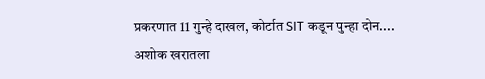प्रकरणात 11 गुन्हे दाखल, कोर्टात SIT कडून पुन्हा दोन....
अशोक खरातला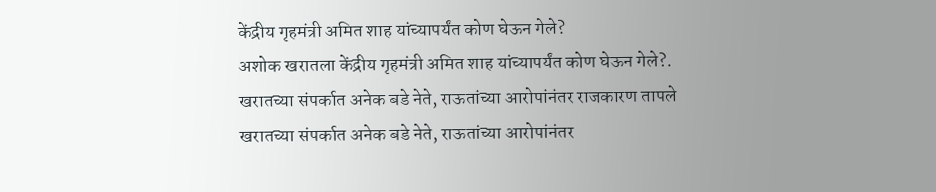केंद्रीय गृहमंत्री अमित शाह यांच्यापर्यंत कोण घेऊन गेले?
अशोक खरातला केंद्रीय गृहमंत्री अमित शाह यांच्यापर्यंत कोण घेऊन गेले?.
खरातच्या संपर्कात अनेक बडे नेते, राऊतांच्या आरोपांनंतर राजकारण तापले
खरातच्या संपर्कात अनेक बडे नेते, राऊतांच्या आरोपांनंतर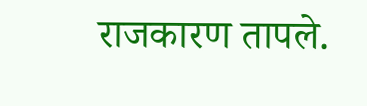राजकारण तापले.